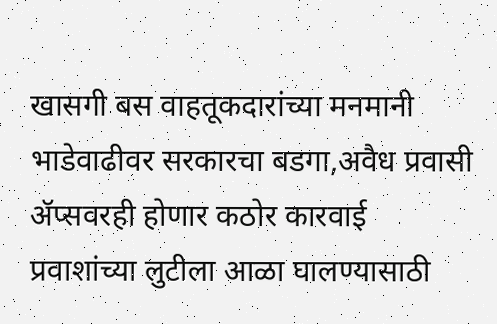खासगी बस वाहतूकदारांच्या मनमानी भाडेवाढीवर सरकारचा बडगा,अवैध प्रवासी ॲप्सवरही होणार कठोर कारवाई
प्रवाशांच्या लुटीला आळा घालण्यासाठी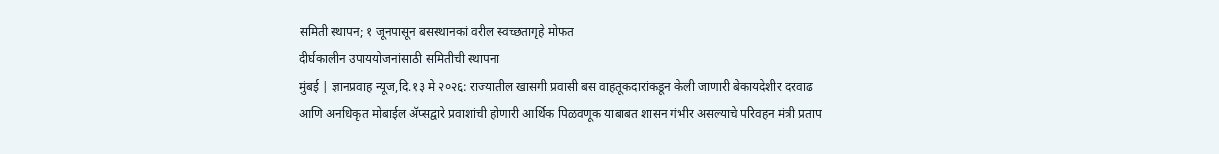समिती स्थापन; १ जूनपासून बसस्थानकां वरील स्वच्छतागृहे मोफत
दीर्घकालीन उपाययोजनांसाठी समितीची स्थापना
मुंबई | ज्ञानप्रवाह न्यूज,दि.१३ मे २०२६: राज्यातील खासगी प्रवासी बस वाहतूकदारांकडून केली जाणारी बेकायदेशीर दरवाढ आणि अनधिकृत मोबाईल ॲप्सद्वारे प्रवाशांची होणारी आर्थिक पिळवणूक याबाबत शासन गंभीर असल्याचे परिवहन मंत्री प्रताप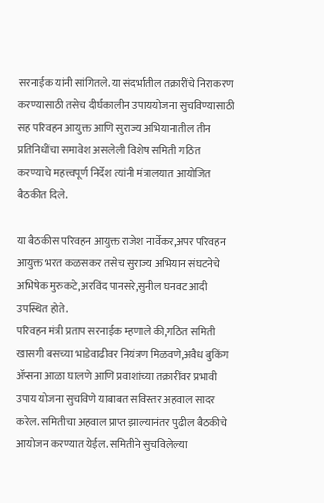सरनाईक यांनी सांगितले. या संदर्भातील तक्रारींचे निराकरण करण्यासाठी तसेच दीर्घकालीन उपाययोजना सुचविण्यासाठी सह परिवहन आयुक्त आणि सुराज्य अभियानातील तीन प्रतिनिधींचा समावेश असलेली विशेष समिती गठित करण्याचे महत्त्वपूर्ण निर्देश त्यांनी मंत्रालयात आयोजित बैठकीत दिले.

या बैठकीस परिवहन आयुक्त राजेश नार्वेकर,अपर परिवहन आयुक्त भरत कळसकर तसेच सुराज्य अभियान संघटनेचे अभिषेक मुरुकटे,अरविंद पानसरे,सुनील घनवट आदी उपस्थित होते.
परिवहन मंत्री प्रताप सरनाईक म्हणाले की,गठित समिती खासगी बसच्या भाडेवाढीवर नियंत्रण मिळवणे,अवैध बुकिंग ॲप्सना आळा घालणे आणि प्रवाशांच्या तक्रारींवर प्रभावी उपाय योजना सुचविणे याबाबत सविस्तर अहवाल सादर करेल. समितीचा अहवाल प्राप्त झाल्यानंतर पुढील बैठकीचे आयोजन करण्यात येईल. समितीने सुचविलेल्या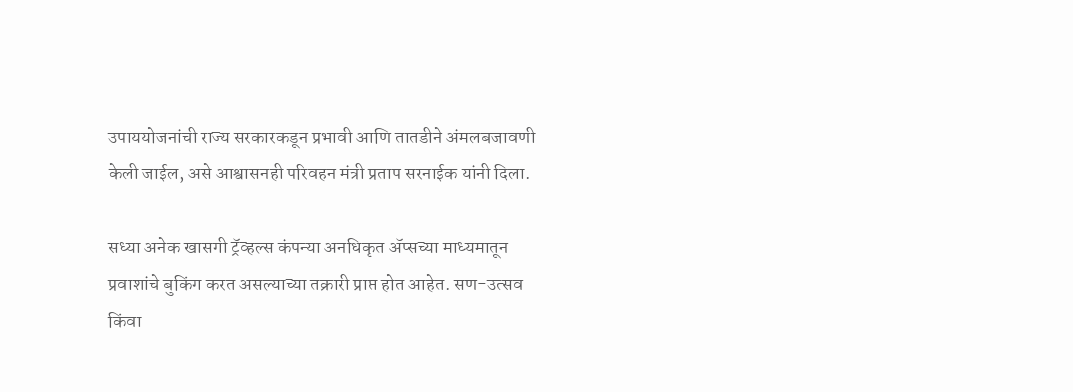उपाययोजनांची राज्य सरकारकडून प्रभावी आणि तातडीने अंमलबजावणी केली जाईल, असे आश्वासनही परिवहन मंत्री प्रताप सरनाईक यांनी दिला.

सध्या अनेक खासगी ट्रॅव्हल्स कंपन्या अनधिकृत ॲप्सच्या माध्यमातून प्रवाशांचे बुकिंग करत असल्याच्या तक्रारी प्राप्त होत आहेत. सण-उत्सव किंवा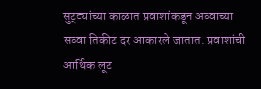सुट्ट्यांच्या काळात प्रवाशांकडून अव्वाच्या सव्वा तिकीट दर आकारले जातात. प्रवाशांची आर्थिक लूट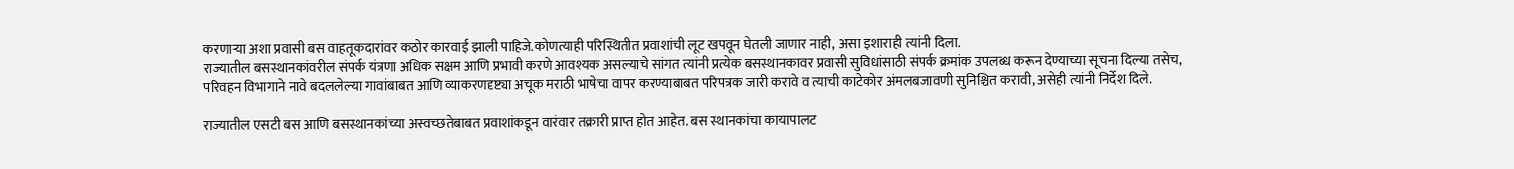करणाऱ्या अशा प्रवासी बस वाहतूकदारांवर कठोर कारवाई झाली पाहिजे.कोणत्याही परिस्थितीत प्रवाशांची लूट खपवून घेतली जाणार नाही, असा इशाराही त्यांनी दिला.
राज्यातील बसस्थानकांवरील संपर्क यंत्रणा अधिक सक्षम आणि प्रभावी करणे आवश्यक असल्याचे सांगत त्यांनी प्रत्येक बसस्थानकावर प्रवासी सुविधांसाठी संपर्क क्रमांक उपलब्ध करून देण्याच्या सूचना दिल्या तसेच, परिवहन विभागाने नावे बदललेल्या गावांबाबत आणि व्याकरणदृष्ट्या अचूक मराठी भाषेचा वापर करण्याबाबत परिपत्रक जारी करावे व त्याची काटेकोर अंमलबजावणी सुनिश्चित करावी, असेही त्यांनी निर्देश दिले.

राज्यातील एसटी बस आणि बसस्थानकांच्या अस्वच्छतेबाबत प्रवाशांकडून वारंवार तक्रारी प्राप्त होत आहेत. बस स्थानकांचा कायापालट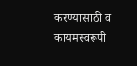करण्यासाठी व कायमस्वरूपी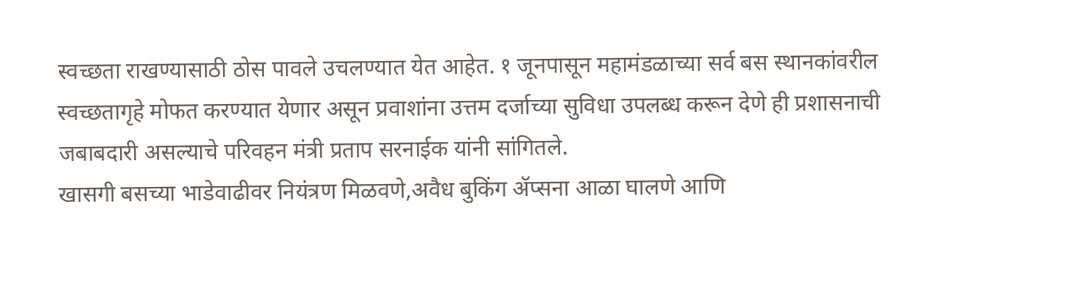स्वच्छता राखण्यासाठी ठोस पावले उचलण्यात येत आहेत. १ जूनपासून महामंडळाच्या सर्व बस स्थानकांवरील स्वच्छतागृहे मोफत करण्यात येणार असून प्रवाशांना उत्तम दर्जाच्या सुविधा उपलब्ध करून देणे ही प्रशासनाची जबाबदारी असल्याचे परिवहन मंत्री प्रताप सरनाईक यांनी सांगितले.
खासगी बसच्या भाडेवाढीवर नियंत्रण मिळवणे,अवैध बुकिंग ॲप्सना आळा घालणे आणि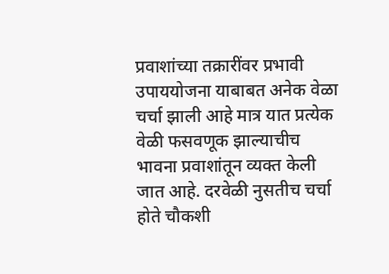प्रवाशांच्या तक्रारींवर प्रभावी उपाययोजना याबाबत अनेक वेळा चर्चा झाली आहे मात्र यात प्रत्येक वेळी फसवणूक झाल्याचीच भावना प्रवाशांतून व्यक्त केली जात आहे. दरवेळी नुसतीच चर्चा होते चौकशी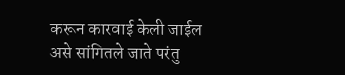करून कारवाई केली जाईल असे सांगितले जाते परंतु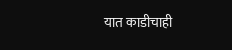यात काडीचाही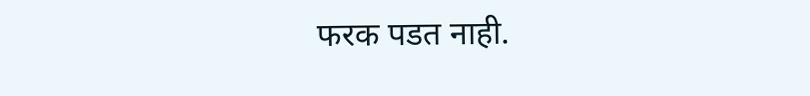फरक पडत नाही.